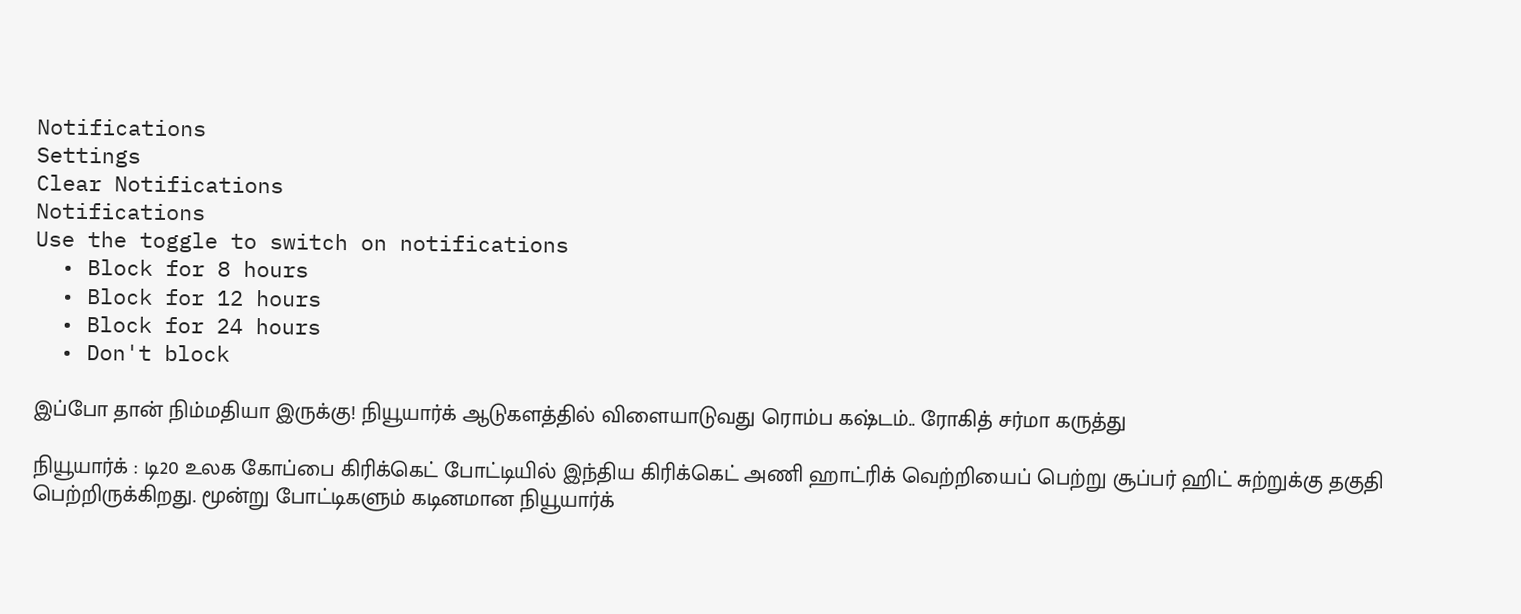Notifications
Settings
Clear Notifications
Notifications
Use the toggle to switch on notifications
  • Block for 8 hours
  • Block for 12 hours
  • Block for 24 hours
  • Don't block

இப்போ தான் நிம்மதியா இருக்கு! நியூயார்க் ஆடுகளத்தில் விளையாடுவது ரொம்ப கஷ்டம்.. ரோகித் சர்மா கருத்து

நியூயார்க் : டி20 உலக கோப்பை கிரிக்கெட் போட்டியில் இந்திய கிரிக்கெட் அணி ஹாட்ரிக் வெற்றியைப் பெற்று சூப்பர் ஹிட் சுற்றுக்கு தகுதி பெற்றிருக்கிறது. மூன்று போட்டிகளும் கடினமான நியூயார்க்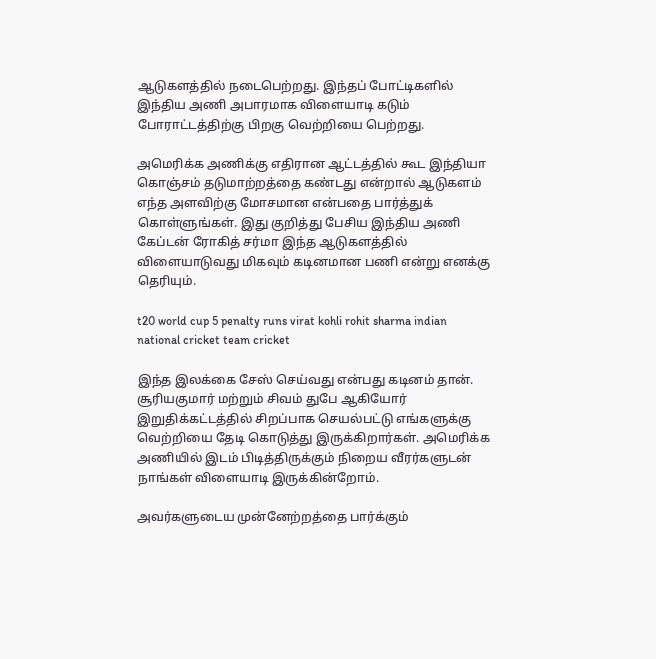ஆடுகளத்தில் நடைபெற்றது. இந்தப் போட்டிகளில் இந்திய அணி அபாரமாக விளையாடி கடும் போராட்டத்திற்கு பிறகு வெற்றியை பெற்றது.

அமெரிக்க அணிக்கு எதிரான ஆட்டத்தில் கூட இந்தியா கொஞ்சம் தடுமாற்றத்தை கண்டது என்றால் ஆடுகளம் எந்த அளவிற்கு மோசமான என்பதை பார்த்துக் கொள்ளுங்கள். இது குறித்து பேசிய இந்திய அணி கேப்டன் ரோகித் சர்மா இந்த ஆடுகளத்தில் விளையாடுவது மிகவும் கடினமான பணி என்று எனக்கு தெரியும்.

t20 world cup 5 penalty runs virat kohli rohit sharma indian national cricket team cricket

இந்த இலக்கை சேஸ் செய்வது என்பது கடினம் தான். சூரியகுமார் மற்றும் சிவம் துபே ஆகியோர் இறுதிக்கட்டத்தில் சிறப்பாக செயல்பட்டு எங்களுக்கு வெற்றியை தேடி கொடுத்து இருக்கிறார்கள். அமெரிக்க அணியில் இடம் பிடித்திருக்கும் நிறைய வீரர்களுடன் நாங்கள் விளையாடி இருக்கின்றோம்.

அவர்களுடைய முன்னேற்றத்தை பார்க்கும்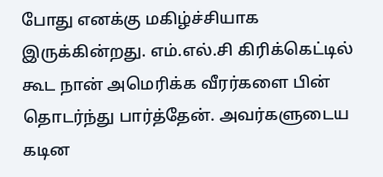போது எனக்கு மகிழ்ச்சியாக இருக்கின்றது. எம்.எல்.சி கிரிக்கெட்டில் கூட நான் அமெரிக்க வீரர்களை பின் தொடர்ந்து பார்த்தேன். அவர்களுடைய கடின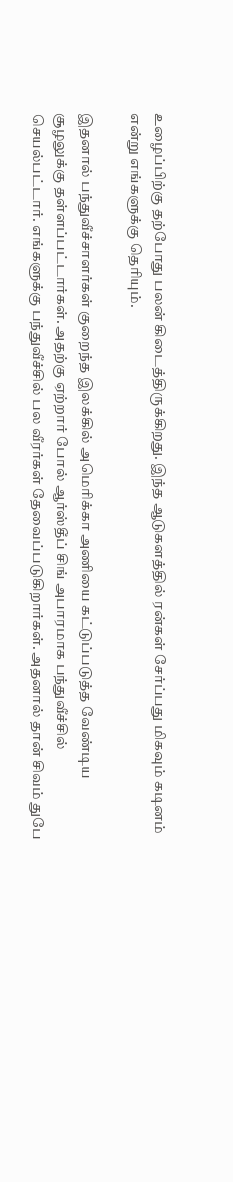உழைப்பிற்கு தற்போது பலன் கிடைத்திருக்கிறது. இந்த ஆடுகளத்தில் ரன்கள் சேர்ப்பது மிகவும் கடினம் என்று எங்களுக்கு தெரியும்.

இதனால் பந்துவீச்சாளர்கள் குறைந்த இலக்கில் அமெரிக்கா அணியை கட்டுப்படுத்த வேண்டிய சூழலுக்கு தள்ளப்பட்டார்கள். அதற்கு ஏற்றார் போல் ஆர்ஸ்தீப் சிங் அபாரமாக பந்துவீச்சில் செயல்பட்டார். எங்களுக்கு பந்துவீச்சில் பல வீரர்கள் தேவைப்படுகிறார்கள். அதனால் தான் சிவம் துபே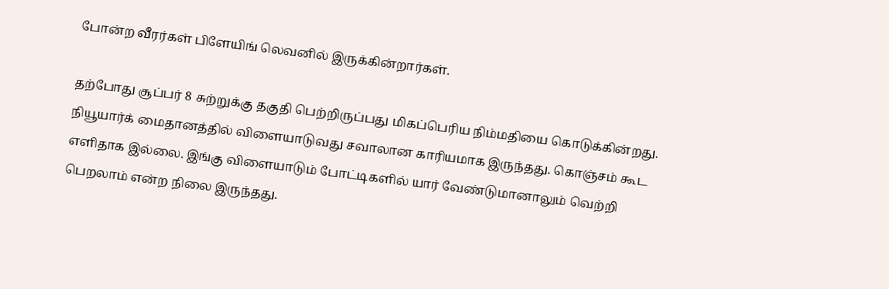போன்ற வீரர்கள் பிளேயிங் லெவனில் இருக்கின்றார்கள்.

தற்போது சூப்பர் 8 சுற்றுக்கு தகுதி பெற்றிருப்பது மிகப்பெரிய நிம்மதியை கொடுக்கின்றது. நியூயார்க் மைதானத்தில் விளையாடுவது சவாலான காரியமாக இருந்தது. கொஞ்சம் கூட எளிதாக இல்லை. இங்கு விளையாடும் போட்டிகளில் யார் வேண்டுமானாலும் வெற்றி பெறலாம் என்ற நிலை இருந்தது.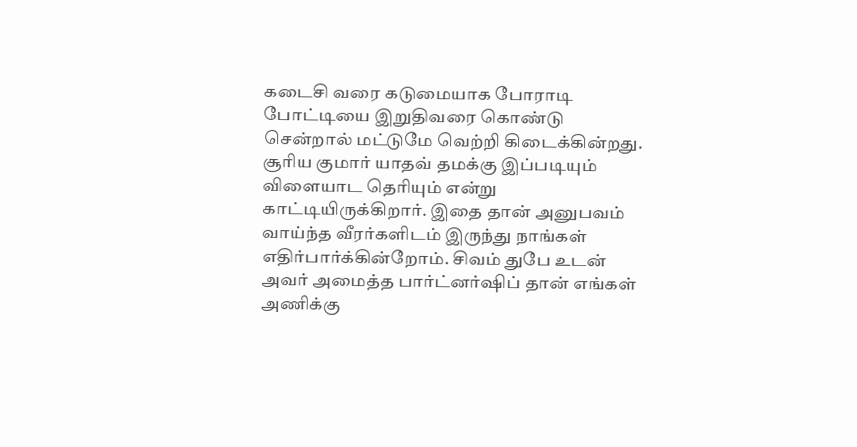கடைசி வரை கடுமையாக போராடி போட்டியை இறுதிவரை கொண்டு சென்றால் மட்டுமே வெற்றி கிடைக்கின்றது. சூரிய குமார் யாதவ் தமக்கு இப்படியும் விளையாட தெரியும் என்று காட்டியிருக்கிறார். இதை தான் அனுபவம் வாய்ந்த வீரர்களிடம் இருந்து நாங்கள் எதிர்பார்க்கின்றோம். சிவம் துபே உடன் அவர் அமைத்த பார்ட்னர்ஷிப் தான் எங்கள் அணிக்கு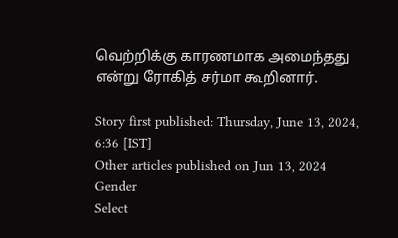வெற்றிக்கு காரணமாக அமைந்தது என்று ரோகித் சர்மா கூறினார்.

Story first published: Thursday, June 13, 2024, 6:36 [IST]
Other articles published on Jun 13, 2024
Gender
Select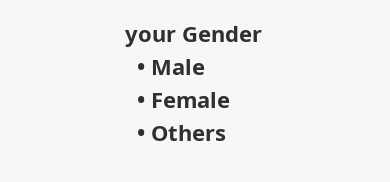your Gender
  • Male
  • Female
  • Others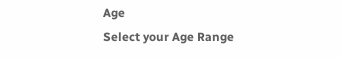Age
Select your Age Range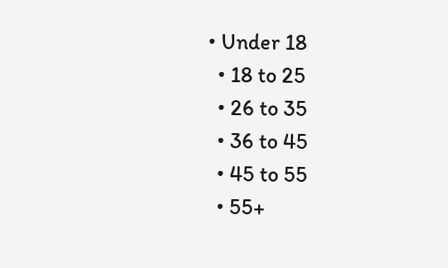• Under 18
  • 18 to 25
  • 26 to 35
  • 36 to 45
  • 45 to 55
  • 55+